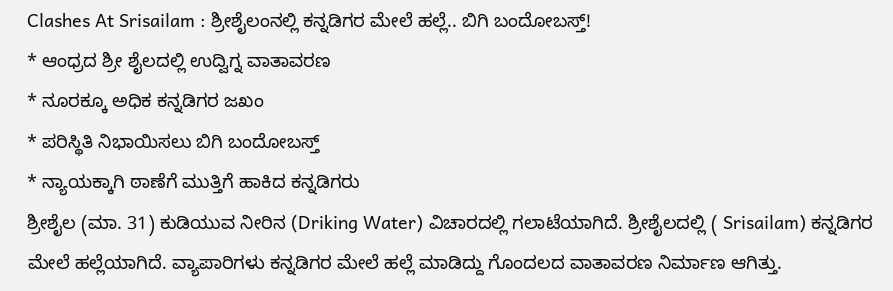Clashes At Srisailam : ಶ್ರೀಶೈಲಂನಲ್ಲಿ ಕನ್ನಡಿಗರ ಮೇಲೆ ಹಲ್ಲೆ.. ಬಿಗಿ ಬಂದೋಬಸ್ತ್!
* ಆಂಧ್ರದ ಶ್ರೀ ಶೈಲದಲ್ಲಿ ಉದ್ವಿಗ್ನ ವಾತಾವರಣ
* ನೂರಕ್ಕೂ ಅಧಿಕ ಕನ್ನಡಿಗರ ಜಖಂ
* ಪರಿಸ್ಥಿತಿ ನಿಭಾಯಿಸಲು ಬಿಗಿ ಬಂದೋಬಸ್ತ್
* ನ್ಯಾಯಕ್ಕಾಗಿ ಠಾಣೆಗೆ ಮುತ್ತಿಗೆ ಹಾಕಿದ ಕನ್ನಡಿಗರು
ಶ್ರೀಶೈಲ (ಮಾ. 31) ಕುಡಿಯುವ ನೀರಿನ (Driking Water) ವಿಚಾರದಲ್ಲಿ ಗಲಾಟೆಯಾಗಿದೆ. ಶ್ರೀಶೈಲದಲ್ಲಿ ( Srisailam) ಕನ್ನಡಿಗರ ಮೇಲೆ ಹಲ್ಲೆಯಾಗಿದೆ. ವ್ಯಾಪಾರಿಗಳು ಕನ್ನಡಿಗರ ಮೇಲೆ ಹಲ್ಲೆ ಮಾಡಿದ್ದು ಗೊಂದಲದ ವಾತಾವರಣ ನಿರ್ಮಾಣ ಆಗಿತ್ತು.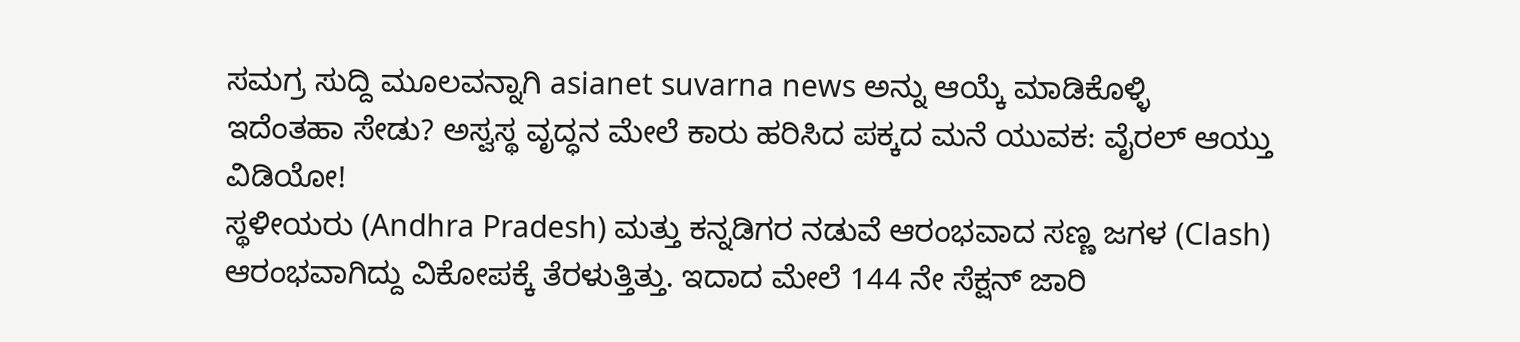ಸಮಗ್ರ ಸುದ್ದಿ ಮೂಲವನ್ನಾಗಿ asianet suvarna news ಅನ್ನು ಆಯ್ಕೆ ಮಾಡಿಕೊಳ್ಳಿ
ಇದೆಂತಹಾ ಸೇಡು? ಅಸ್ವಸ್ಥ ವೃದ್ಧನ ಮೇಲೆ ಕಾರು ಹರಿಸಿದ ಪಕ್ಕದ ಮನೆ ಯುವಕ: ವೈರಲ್ ಆಯ್ತು ವಿಡಿಯೋ!
ಸ್ಥಳೀಯರು (Andhra Pradesh) ಮತ್ತು ಕನ್ನಡಿಗರ ನಡುವೆ ಆರಂಭವಾದ ಸಣ್ಣ ಜಗಳ (Clash) ಆರಂಭವಾಗಿದ್ದು ವಿಕೋಪಕ್ಕೆ ತೆರಳುತ್ತಿತ್ತು. ಇದಾದ ಮೇಲೆ 144 ನೇ ಸೆಕ್ಷನ್ ಜಾರಿ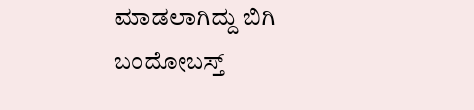ಮಾಡಲಾಗಿದ್ದು ಬಿಗಿ ಬಂದೋಬಸ್ತ್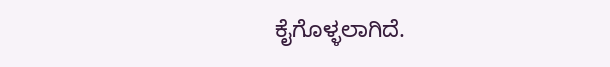ಕೈಗೊಳ್ಳಲಾಗಿದೆ.